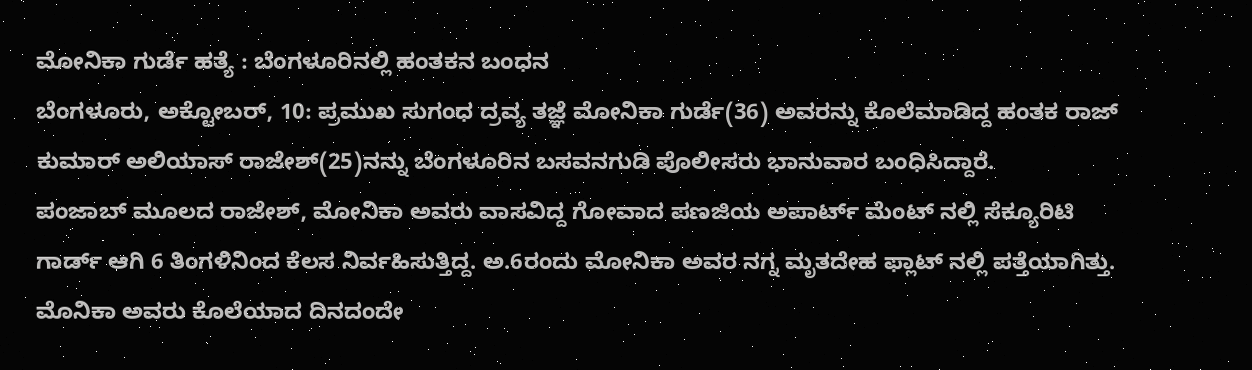ಮೋನಿಕಾ ಗುರ್ಡೆ ಹತ್ಯೆ : ಬೆಂಗಳೂರಿನಲ್ಲಿ ಹಂತಕನ ಬಂಧನ
ಬೆಂಗಳೂರು, ಅಕ್ಟೋಬರ್, 10: ಪ್ರಮುಖ ಸುಗಂಧ ದ್ರವ್ಯ ತಜ್ಞೆ ಮೋನಿಕಾ ಗುರ್ಡೆ(36) ಅವರನ್ನು ಕೊಲೆಮಾಡಿದ್ದ ಹಂತಕ ರಾಜ್ ಕುಮಾರ್ ಅಲಿಯಾಸ್ ರಾಜೇಶ್(25)ನನ್ನು ಬೆಂಗಳೂರಿನ ಬಸವನಗುಡಿ ಪೊಲೀಸರು ಭಾನುವಾರ ಬಂಧಿಸಿದ್ದಾರೆ.
ಪಂಜಾಬ್ ಮೂಲದ ರಾಜೇಶ್, ಮೋನಿಕಾ ಅವರು ವಾಸವಿದ್ದ ಗೋವಾದ ಪಣಜಿಯ ಅಪಾರ್ಟ್ ಮೆಂಟ್ ನಲ್ಲಿ ಸೆಕ್ಯೂರಿಟಿ ಗಾರ್ಡ್ ಆಗಿ 6 ತಿಂಗಳಿನಿಂದ ಕೆಲಸ ನಿರ್ವಹಿಸುತ್ತಿದ್ದ. ಅ.6ರಂದು ಮೋನಿಕಾ ಅವರ ನಗ್ನ ಮೃತದೇಹ ಫ್ಲಾಟ್ ನಲ್ಲಿ ಪತ್ತೆಯಾಗಿತ್ತು. ಮೊನಿಕಾ ಅವರು ಕೊಲೆಯಾದ ದಿನದಂದೇ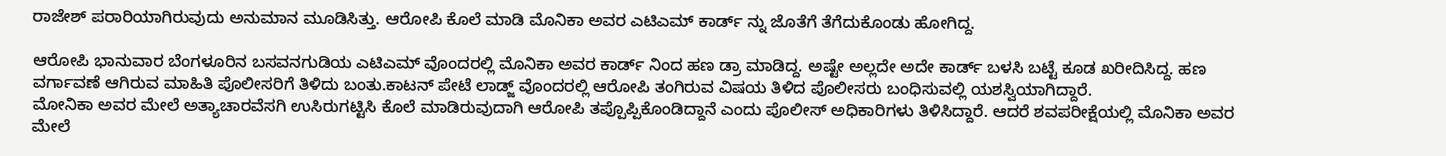ರಾಜೇಶ್ ಪರಾರಿಯಾಗಿರುವುದು ಅನುಮಾನ ಮೂಡಿಸಿತ್ತು. ಆರೋಪಿ ಕೊಲೆ ಮಾಡಿ ಮೊನಿಕಾ ಅವರ ಎಟಿಎಮ್ ಕಾರ್ಡ್ ನ್ನು ಜೊತೆಗೆ ತೆಗೆದುಕೊಂಡು ಹೋಗಿದ್ದ.

ಆರೋಪಿ ಭಾನುವಾರ ಬೆಂಗಳೂರಿನ ಬಸವನಗುಡಿಯ ಎಟಿಎಮ್ ವೊಂದರಲ್ಲಿ ಮೊನಿಕಾ ಅವರ ಕಾರ್ಡ್ ನಿಂದ ಹಣ ಡ್ರಾ ಮಾಡಿದ್ದ. ಅಷ್ಟೇ ಅಲ್ಲದೇ ಅದೇ ಕಾರ್ಡ್ ಬಳಸಿ ಬಟ್ಟೆ ಕೂಡ ಖರೀದಿಸಿದ್ದ. ಹಣ ವರ್ಗಾವಣೆ ಆಗಿರುವ ಮಾಹಿತಿ ಪೊಲೀಸರಿಗೆ ತಿಳಿದು ಬಂತು.ಕಾಟನ್ ಪೇಟೆ ಲಾಡ್ಜ್ ವೊಂದರಲ್ಲಿ ಆರೋಪಿ ತಂಗಿರುವ ವಿಷಯ ತಿಳಿದ ಪೊಲೀಸರು ಬಂಧಿಸುವಲ್ಲಿ ಯಶಸ್ವಿಯಾಗಿದ್ದಾರೆ.
ಮೋನಿಕಾ ಅವರ ಮೇಲೆ ಅತ್ಯಾಚಾರವೆಸಗಿ ಉಸಿರುಗಟ್ಟಿಸಿ ಕೊಲೆ ಮಾಡಿರುವುದಾಗಿ ಆರೋಪಿ ತಪ್ಪೊಪ್ಪಿಕೊಂಡಿದ್ದಾನೆ ಎಂದು ಪೊಲೀಸ್ ಅಧಿಕಾರಿಗಳು ತಿಳಿಸಿದ್ದಾರೆ. ಆದರೆ ಶವಪರೀಕ್ಷೆಯಲ್ಲಿ ಮೊನಿಕಾ ಅವರ ಮೇಲೆ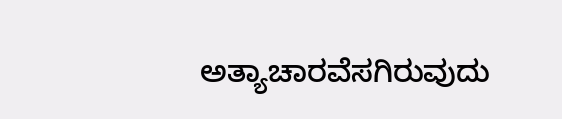ಅತ್ಯಾಚಾರವೆಸಗಿರುವುದು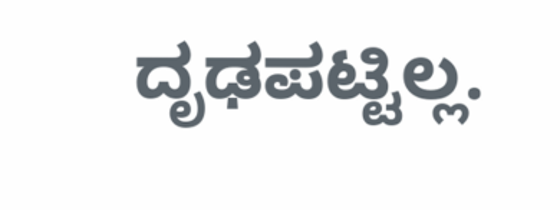ದೃಢಪಟ್ಟಿಲ್ಲ.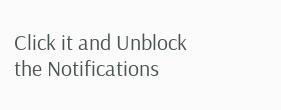Click it and Unblock the Notifications